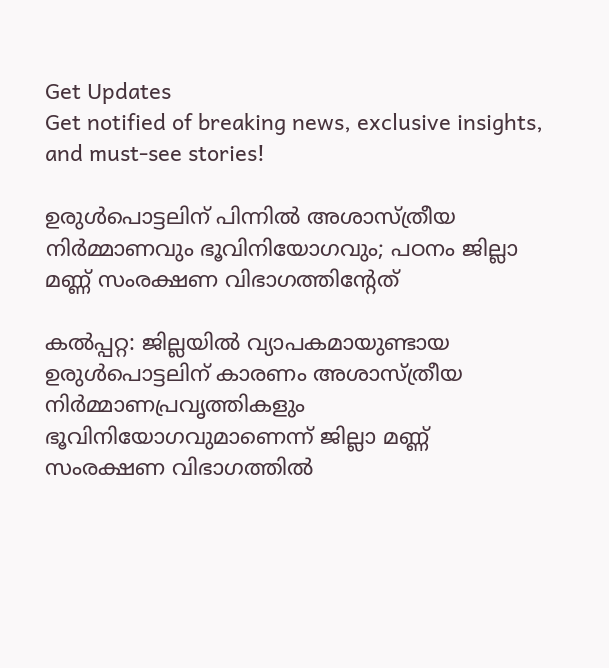Get Updates
Get notified of breaking news, exclusive insights, and must-see stories!

ഉരുള്‍പൊട്ടലിന് പിന്നില്‍ അശാസ്ത്രീയ നിര്‍മ്മാണവും ഭൂവിനിയോഗവും; പഠനം ജില്ലാ മണ്ണ് സംരക്ഷണ വിഭാഗത്തിന്റേത്

കല്‍പ്പറ്റ: ജില്ലയില്‍ വ്യാപകമായുണ്ടായ ഉരുള്‍പൊട്ടലിന് കാരണം അശാസ്ത്രീയ നിര്‍മ്മാണപ്രവൃത്തികളും ഭൂവിനിയോഗവുമാണെന്ന് ജില്ലാ മണ്ണ് സംരക്ഷണ വിഭാഗത്തില്‍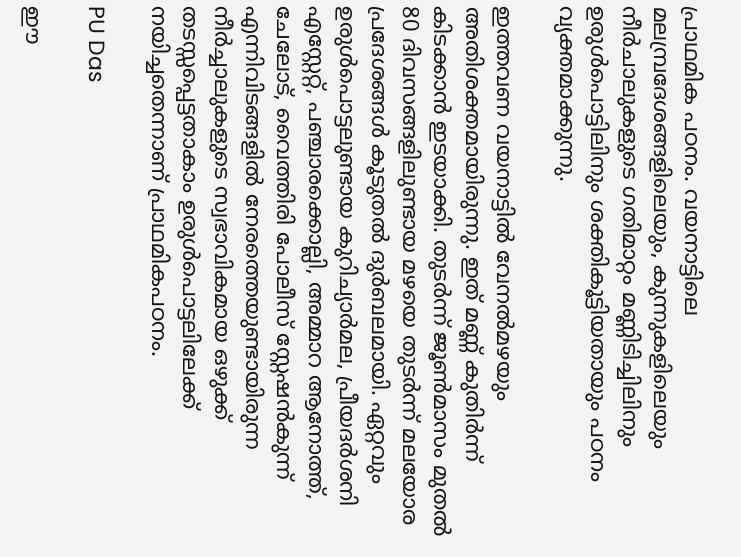പ്രാഥമിക പഠനം. വയനാട്ടിലെ മലമ്പ്രദേശങ്ങളിലെയും, കുന്നുകളിലെയും നീര്‍ചാലുകളുടെ ഗതിമാറ്റം മണ്ണിടിച്ചിലിനും ഉരുള്‍പൊട്ടിലിനും ശക്തികൂട്ടിയതായും പഠനം വ്യക്തമാക്കുന്നു.

ഇത്തവണ വയനാട്ടില്‍ വേനല്‍മഴയും അതിശക്തമായിരുന്നു. ഇത് മണ്ണ് കുതിര്‍ന്ന് കിടക്കാന്‍ ഇടയാക്കി. തുടര്‍ന്ന് ജൂണ്‍മാസം മുതല്‍ 80 ദിവസങ്ങളിലുണ്ടായ മഴയെ തുടര്‍ന്ന് മലയോര പ്രദേശങ്ങള്‍ കൂടുതല്‍ ദുര്‍ബലമായി. ഏറ്റവും ഉരുള്‍പൊട്ടലുണ്ടായ കുറിച്യാര്‍മല, പ്രീയദര്‍ശനി എസ്റ്റേറ്റ്, പഞ്ചാരക്കൊല്ലി, അമ്മാറ ആനോത്ത്, ചേലോട്, വൈത്തിരി പോലീസ് സ്റ്റേഷന്‍കുന്ന് എന്നിവിടങ്ങളില്‍ നേരത്തെയുണ്ടായിരുന്ന നീര്‍ച്ചാലുകളുടെ സ്വഭാവികമായ ഒഴുക്ക് തടസ്സപ്പെട്ടതാകാം ഉരുള്‍പൊട്ടലിലേക്ക് നയിച്ചതെന്നാണ് പ്രാഥമികപഠനം.

PU Das

ഈ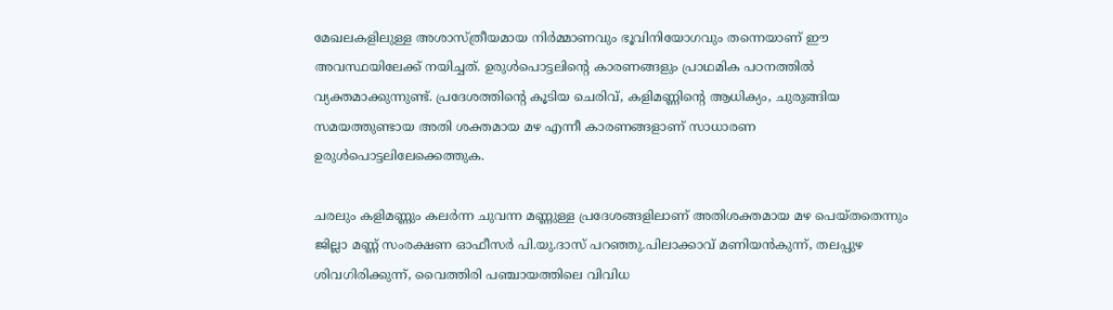മേഖലകളിലുള്ള അശാസ്ത്രീയമായ നിര്‍മ്മാണവും ഭൂവിനിയോഗവും തന്നെയാണ് ഈ അവസ്ഥയിലേക്ക് നയിച്ചത്. ഉരുള്‍പൊട്ടലിന്റെ കാരണങ്ങളും പ്രാഥമിക പഠനത്തില്‍ വ്യക്തമാക്കുന്നുണ്ട്. പ്രദേശത്തിന്റെ കൂടിയ ചെരിവ്, കളിമണ്ണിന്റെ ആധിക്യം, ചുരുങ്ങിയ സമയത്തുണ്ടായ അതി ശക്തമായ മഴ എന്നീ കാരണങ്ങളാണ് സാധാരണ ഉരുള്‍പൊട്ടലിലേക്കെത്തുക.

ചരലും കളിമണ്ണും കലര്‍ന്ന ചുവന്ന മണ്ണുള്ള പ്രദേശങ്ങളിലാണ് അതിശക്തമായ മഴ പെയ്തതെന്നും ജില്ലാ മണ്ണ് സംരക്ഷണ ഓഫീസര്‍ പി.യു.ദാസ് പറഞ്ഞു.പിലാക്കാവ് മണിയന്‍കുന്ന്, തലപ്പുഴ ശിവഗിരിക്കുന്ന്, വൈത്തിരി പഞ്ചായത്തിലെ വിവിധ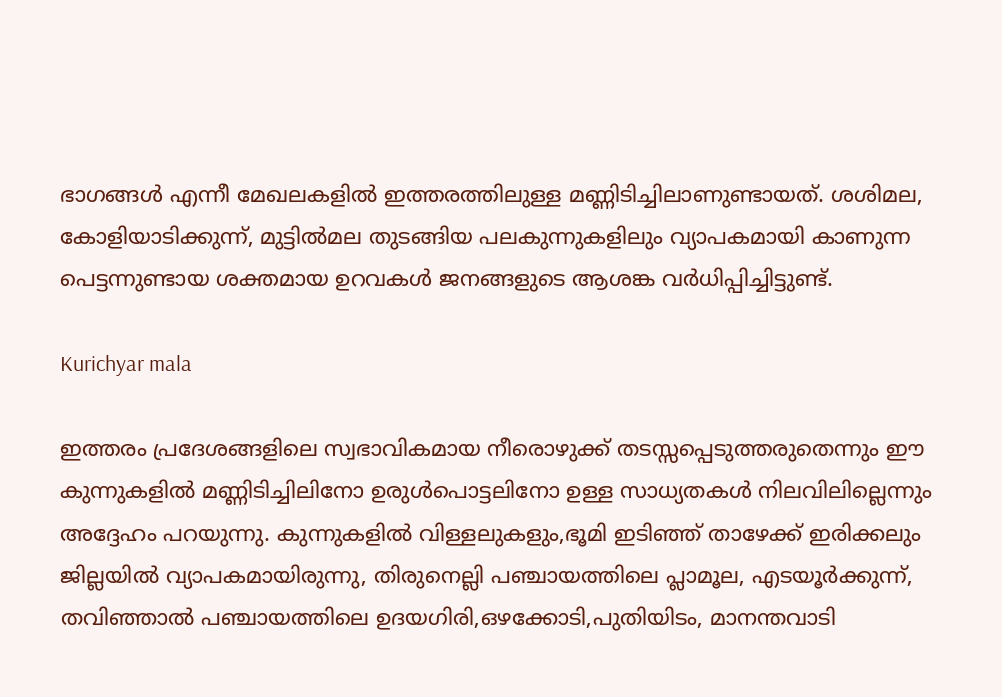ഭാഗങ്ങള്‍ എന്നീ മേഖലകളില്‍ ഇത്തരത്തിലുള്ള മണ്ണിടിച്ചിലാണുണ്ടായത്. ശശിമല, കോളിയാടിക്കുന്ന്, മുട്ടില്‍മല തുടങ്ങിയ പലകുന്നുകളിലും വ്യാപകമായി കാണുന്ന പെട്ടന്നുണ്ടായ ശക്തമായ ഉറവകള്‍ ജനങ്ങളുടെ ആശങ്ക വര്‍ധിപ്പിച്ചിട്ടുണ്ട്.

Kurichyar mala

ഇത്തരം പ്രദേശങ്ങളിലെ സ്വഭാവികമായ നീരൊഴുക്ക് തടസ്സപ്പെടുത്തരുതെന്നും ഈ കുന്നുകളില്‍ മണ്ണിടിച്ചിലിനോ ഉരുള്‍പൊട്ടലിനോ ഉള്ള സാധ്യതകള്‍ നിലവിലില്ലെന്നും അദ്ദേഹം പറയുന്നു. കുന്നുകളില്‍ വിള്ളലുകളും,ഭൂമി ഇടിഞ്ഞ് താഴേക്ക് ഇരിക്കലും ജില്ലയില്‍ വ്യാപകമായിരുന്നു, തിരുനെല്ലി പഞ്ചായത്തിലെ പ്ലാമൂല, എടയൂര്‍ക്കുന്ന്, തവിഞ്ഞാല്‍ പഞ്ചായത്തിലെ ഉദയഗിരി,ഒഴക്കോടി,പുതിയിടം, മാനന്തവാടി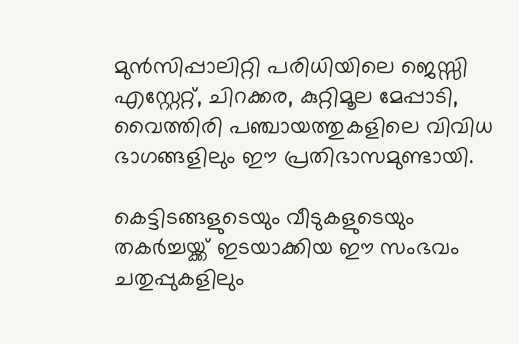മുന്‍സിപ്പാലിറ്റി പരിധിയിലെ ജെസ്സി എസ്റ്റേറ്റ്, ചിറക്കര, കുറ്റിമൂല മേപ്പാടി, വൈത്തിരി പഞ്ചായത്തുകളിലെ വിവിധ ഭാഗങ്ങളിലും ഈ പ്രതിഭാസമുണ്ടായി.

കെട്ടിടങ്ങളുടെയും വീടുകളുടെയും തകര്‍ച്ചയ്ക്ക് ഇടയാക്കിയ ഈ സംഭവം ചതുപ്പുകളിലും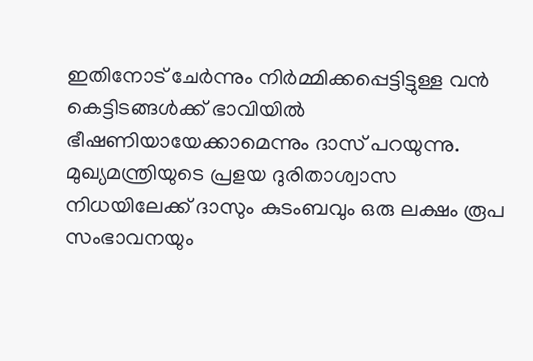ഇതിനോട് ചേര്‍ന്നും നിര്‍മ്മിക്കപ്പെട്ടിട്ടുള്ള വന്‍ കെട്ടിടങ്ങള്‍ക്ക് ഭാവിയില്‍ ഭീഷണിയായേക്കാമെന്നും ദാസ് പറയുന്നു. മുഖ്യമന്ത്രിയുടെ പ്രളയ ദുരിതാശ്വാസ നിധയിലേക്ക് ദാസും കുടംബവും ഒരു ലക്ഷം രൂപ സംഭാവനയും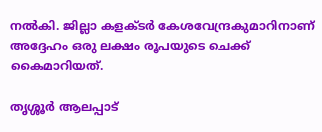നല്‍കി. ജില്ലാ കളക്ടര്‍ കേശവേന്ദ്രകുമാറിനാണ് അദ്ദേഹം ഒരു ലക്ഷം രൂപയുടെ ചെക്ക് കൈമാറിയത്.

തൃശ്ശൂര്‍ ആലപ്പാട്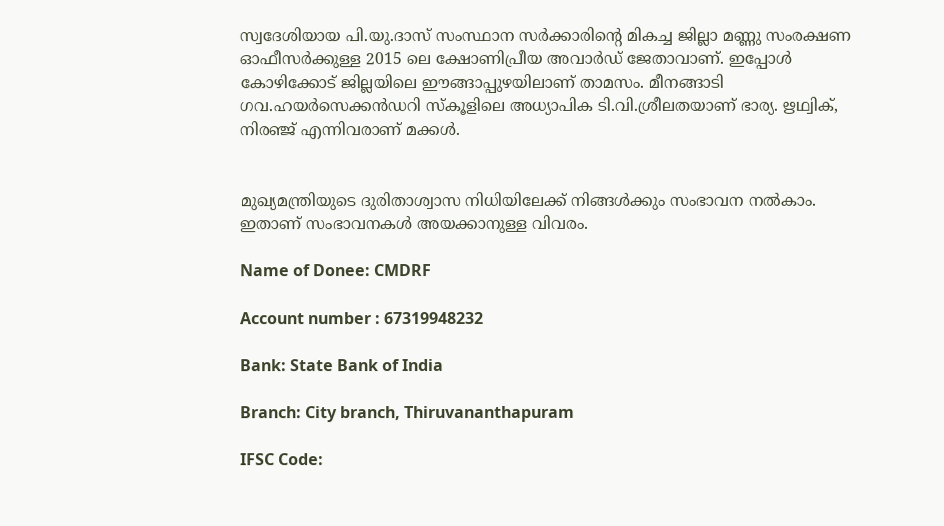സ്വദേശിയായ പി.യു.ദാസ് സംസ്ഥാന സര്‍ക്കാരിന്റെ മികച്ച ജില്ലാ മണ്ണു സംരക്ഷണ ഓഫീസര്‍ക്കുള്ള 2015 ലെ ക്ഷോണിപ്രീയ അവാര്‍ഡ് ജേതാവാണ്. ഇപ്പോള്‍ കോഴിക്കോട് ജില്ലയിലെ ഈങ്ങാപ്പുഴയിലാണ് താമസം. മീനങ്ങാടി ഗവ.ഹയര്‍സെക്കന്‍ഡറി സ്‌കൂളിലെ അധ്യാപിക ടി.വി.ശ്രീലതയാണ് ഭാര്യ. ഋഥ്വിക്, നിരഞ്ജ് എന്നിവരാണ് മക്കള്‍.


മുഖ്യമന്ത്രിയുടെ ദുരിതാശ്വാസ നിധിയിലേക്ക് നിങ്ങൾക്കും സംഭാവന നൽകാം. ഇതാണ് സംഭാവനകൾ അയക്കാനുള്ള വിവരം.

Name of Donee: CMDRF

Account number : 67319948232

Bank: State Bank of India

Branch: City branch, Thiruvananthapuram

IFSC Code: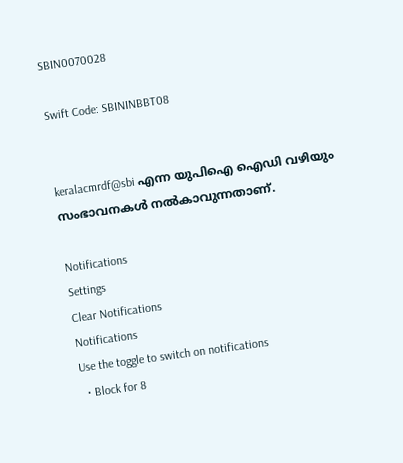SBIN0070028

Swift Code: SBININBBT08


keralacmrdf@sbi എന്ന യുപിഐ ഐഡി വഴിയും സംഭാവനകൾ നല്‍കാവുന്നതാണ്.

Notifications
Settings
Clear Notifications
Notifications
Use the toggle to switch on notifications
  • Block for 8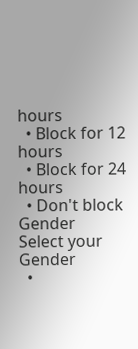hours
  • Block for 12 hours
  • Block for 24 hours
  • Don't block
Gender
Select your Gender
  •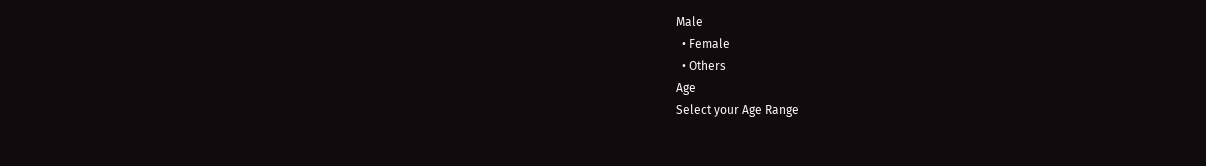Male
  • Female
  • Others
Age
Select your Age Range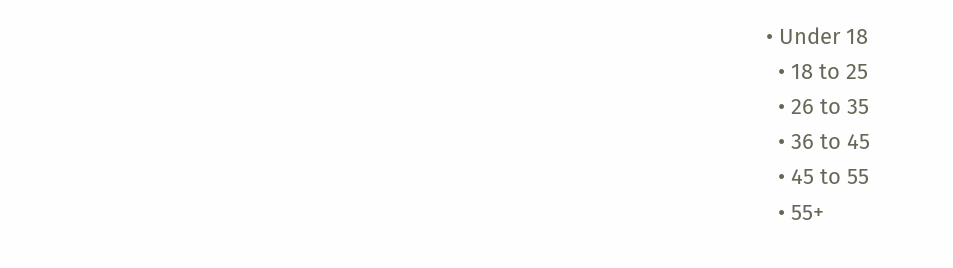• Under 18
  • 18 to 25
  • 26 to 35
  • 36 to 45
  • 45 to 55
  • 55+